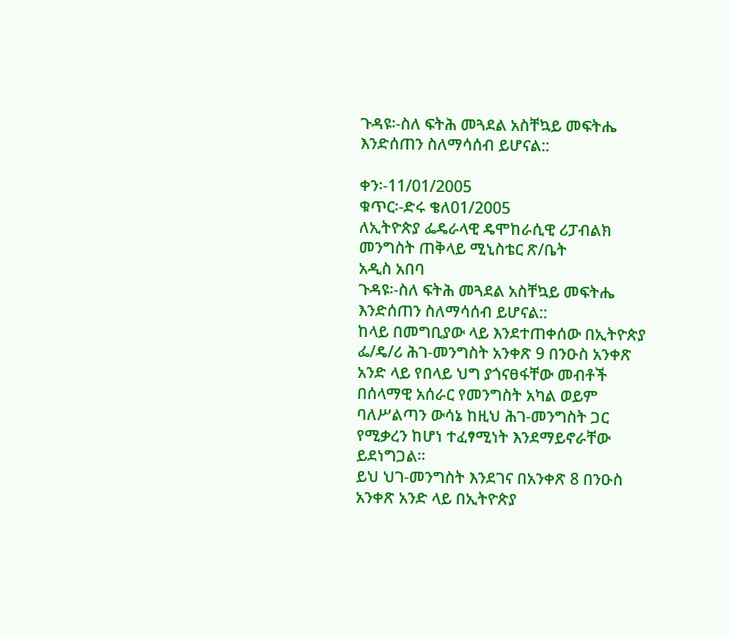ጉዳዩ፡-ስለ ፍትሕ መጓደል አስቸኳይ መፍትሔ እንድሰጠን ስለማሳሰብ ይሆናል::

ቀን፡-11/01/2005
ቁጥር፡-ድሩ ቄለ01/2005
ለኢትዮጵያ ፌዴራላዊ ዴሞከራሲዊ ሪፓብልክ መንግስት ጠቅላይ ሚኒስቴር ጽ/ቤት
አዲስ አበባ
ጉዳዩ፡-ስለ ፍትሕ መጓደል አስቸኳይ መፍትሔ እንድሰጠን ስለማሳሰብ ይሆናል::
ከላይ በመግቢያው ላይ እንደተጠቀሰው በኢትዮጵያ ፌ/ዴ/ሪ ሕገ-መንግስት አንቀጽ 9 በንዑስ አንቀጽ አንድ ላይ የበላይ ህግ ያጎናፀፋቸው መብቶች በሰላማዊ አሰራር የመንግስት አካል ወይም ባለሥልጣን ውሳኔ ከዚህ ሕገ-መንግስት ጋር የሚቃረን ከሆነ ተፈፃሚነት እንደማይኖራቸው ይደነግጋል፡፡
ይህ ህገ-መንግስት እንደገና በአንቀጽ 8 በንዑስ አንቀጽ አንድ ላይ በኢትዮጵያ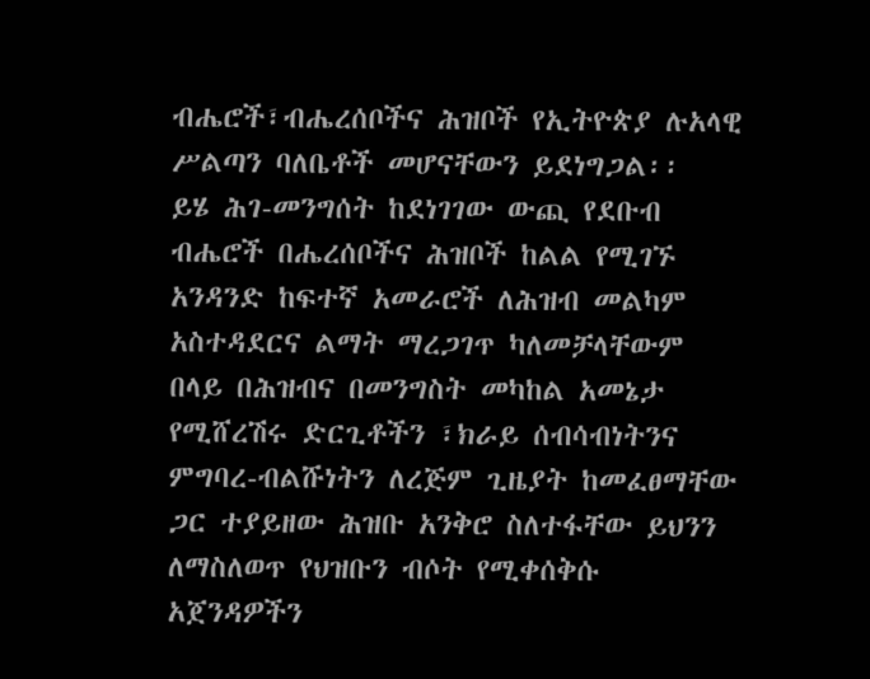ብሔሮች፣ብሔረሰቦችና ሕዝቦች የኢትዮጵያ ሉአላዊ ሥልጣን ባለቤቶች መሆናቸውን ይደነግጋል፡፡
ይሄ ሕገ-መንግሰት ከደነገገው ውጪ የደቡብ ብሔሮች በሔረሰቦችና ሕዝቦች ከልል የሚገኙ አንዳንድ ከፍተኛ አመራሮች ለሕዝብ መልካም አስተዳደርና ልማት ማረጋገጥ ካለመቻላቸውም በላይ በሕዝብና በመንግስት መካከል አመኔታ የሚሸረሽሩ ድርጊቶችን ፣ክራይ ሰብሳብነትንና ምግባረ-ብልሹነትን ለረጅም ጊዜያት ከመፈፀማቸው ጋር ተያይዘው ሕዝቡ አንቅሮ ስለተፋቸው ይህንን ለማስለወጥ የህዝቡን ብሶት የሚቀሰቅሱ አጀንዳዎችን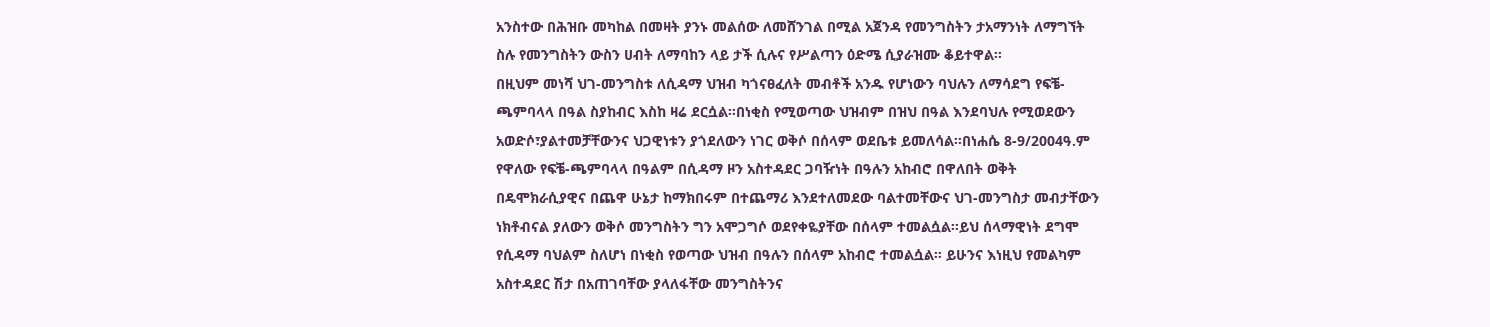አንስተው በሕዝቡ መካከል በመዛት ያንኑ መልሰው ለመሸንገል በሚል አጀንዳ የመንግስትን ታአማንነት ለማግኘት ስሉ የመንግስትን ውስን ሀብት ለማባከን ላይ ታች ሲሉና የሥልጣን ዕድሜ ሲያራዝሙ ቆይተዋል፡፡
በዚህም መነሻ ህገ-መንግስቱ ለሲዳማ ህዝብ ካጎናፀፈለት መብቶች አንዱ የሆነውን ባህሉን ለማሳደግ የፍቼ-ጫምባላላ በዓል ስያከብር እስከ ዛሬ ደርሷል፡፡በነቂስ የሚወጣው ህዝብም በዝህ በዓል እንደባህሉ የሚወደውን አወድሶ፣ያልተመቻቸውንና ህጋዊነቱን ያጎደለውን ነገር ወቅሶ በሰላም ወደቤቱ ይመለሳል፡፡በነሐሴ 8-9/2004ዓ.ም የዋለው የፍቼ-ጫምባላላ በዓልም በሲዳማ ዞን አስተዳደር ጋባዥነት በዓሉን አከብሮ በዋለበት ወቅት በዴሞክራሲያዊና በጨዋ ሁኔታ ከማክበሩም በተጨማሪ እንደተለመደው ባልተመቸውና ህገ-መንግስታ መብታቸውን ነክቶብናል ያለውን ወቅሶ መንግስትን ግን አሞጋግሶ ወደየቀዬያቸው በሰላም ተመልሷል፡፡ይህ ሰላማዊነት ደግሞ የሲዳማ ባህልም ስለሆነ በነቂስ የወጣው ህዝብ በዓሉን በሰላም አከብሮ ተመልሷል፡፡ ይሁንና እነዚህ የመልካም አስተዳደር ሽታ በአጠገባቸው ያላለፋቸው መንግስትንና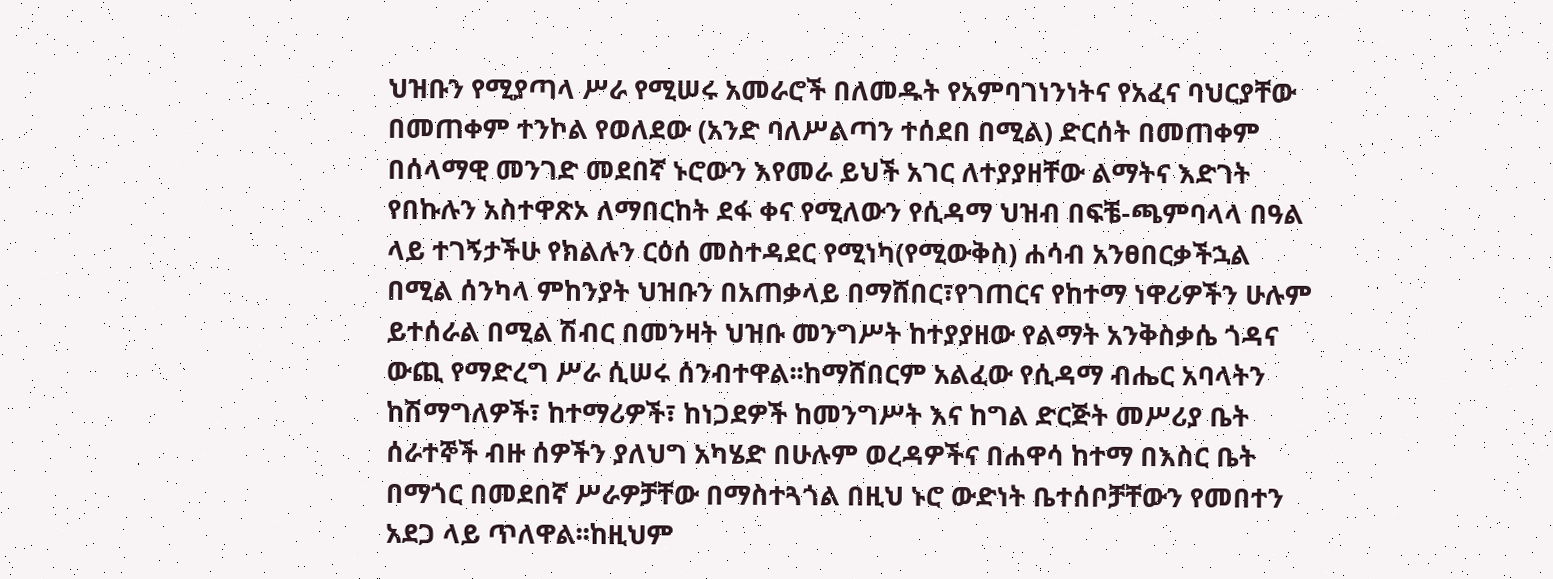ህዝቡን የሚያጣላ ሥራ የሚሠሩ አመራሮች በለመዱት የአምባገነንነትና የአፈና ባህርያቸው በመጠቀም ተንኮል የወለደው (አንድ ባለሥልጣን ተሰደበ በሚል) ድርሰት በመጠቀም በሰላማዊ መንገድ መደበኛ ኑሮውን እየመራ ይህች አገር ለተያያዘቸው ልማትና እድገት የበኩሉን አስተዋጽኦ ለማበርከት ደፋ ቀና የሚለውን የሲዳማ ህዝብ በፍቼ-ጫምባላላ በዓል ላይ ተገኝታችሁ የክልሉን ርዕሰ መስተዳደር የሚነካ(የሚውቅስ) ሐሳብ አንፀበርቃችኋል በሚል ሰንካላ ምከንያት ህዝቡን በአጠቃላይ በማሸበር፣የገጠርና የከተማ ነዋሪዎችን ሁሉም ይተሰራል በሚል ሽብር በመንዛት ህዝቡ መንግሥት ከተያያዘው የልማት አንቅስቃሴ ጎዳና ውጪ የማድረግ ሥራ ሲሠሩ ሰንብተዋል፡፡ከማሸበርም አልፈው የሲዳማ ብሔር አባላትን ከሽማግለዎች፣ ከተማሪዎች፣ ከነጋደዎች ከመንግሥት እና ከግል ድርጅት መሥሪያ ቤት ሰራተኞች ብዙ ሰዎችን ያለህግ አካሄድ በሁሉም ወረዳዎችና በሐዋሳ ከተማ በእስር ቤት በማጎር በመደበኛ ሥራዎቻቸው በማስተጓጎል በዚህ ኑሮ ውድነት ቤተሰቦቻቸውን የመበተን አደጋ ላይ ጥለዋል፡፡ከዚህም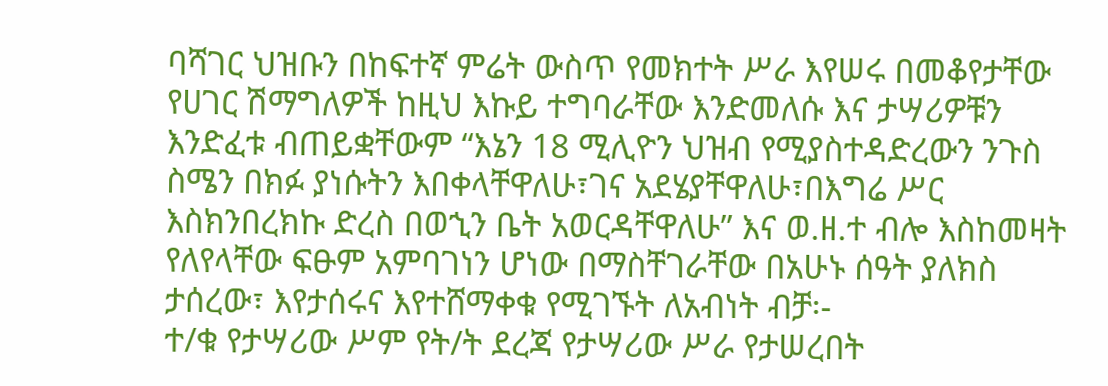ባሻገር ህዝቡን በከፍተኛ ምሬት ውስጥ የመክተት ሥራ እየሠሩ በመቆየታቸው የሀገር ሽማግለዎች ከዚህ እኩይ ተግባራቸው እንድመለሱ እና ታሣሪዎቹን እንድፈቱ ብጠይቋቸውም “እኔን 18 ሚሊዮን ህዝብ የሚያስተዳድረውን ንጉስ ስሜን በክፉ ያነሱትን እበቀላቸዋለሁ፣ገና አደሄያቸዋለሁ፣በእግሬ ሥር እስክንበረክኩ ድረስ በወኂን ቤት አወርዳቸዋለሁ” እና ወ.ዘ.ተ ብሎ እስከመዛት የለየላቸው ፍፁም አምባገነን ሆነው በማስቸገራቸው በአሁኑ ሰዓት ያለክስ ታሰረው፣ እየታሰሩና እየተሸማቀቁ የሚገኙት ለአብነት ብቻ፡-
ተ/ቁ የታሣሪው ሥም የት/ት ደረጃ የታሣሪው ሥራ የታሠረበት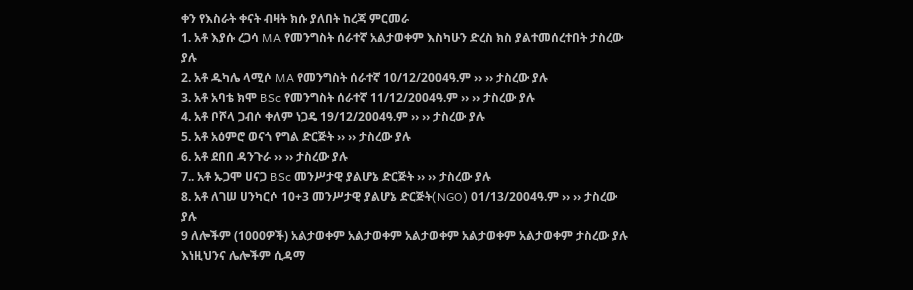ቀን የእስራት ቀናት ብዛት ክሱ ያለበት ከረጃ ምርመራ
1. አቶ እያሱ ረጋሳ MA የመንግስት ሰራተኛ አልታወቀም እስካሁን ድረስ ክስ ያልተመሰረተበት ታስረው ያሉ
2. አቶ ዱካሌ ላሚሶ MA የመንግስት ሰራተኛ 10/12/2004ዓ.ም ›› ›› ታስረው ያሉ
3. አቶ አባቴ ክሞ BSc የመንግስት ሰራተኛ 11/12/2004ዓ.ም ›› ›› ታስረው ያሉ
4. አቶ ቦሾላ ጋብሶ ቀለም ነጋዴ 19/12/2004ዓ.ም ›› ›› ታስረው ያሉ
5. አቶ አዕምሮ ወናጎ የግል ድርጅት ›› ›› ታስረው ያሉ
6. አቶ ደበበ ዳንጉራ ›› ›› ታስረው ያሉ
7.. አቶ ኡጋሞ ሀናጋ BSc መንሥታዊ ያልሆኔ ድርጅት ›› ›› ታስረው ያሉ
8. አቶ ለገሠ ሀንካርሶ 10+3 መንሥታዊ ያልሆኔ ድርጅት(NGO) 01/13/2004ዓ.ም ›› ›› ታስረው ያሉ
9 ለሎችም (1000ዎች) አልታወቀም አልታወቀም አልታወቀም አልታወቀም አልታወቀም ታስረው ያሉ
እነዚህንና ሌሎችም ሲዳማ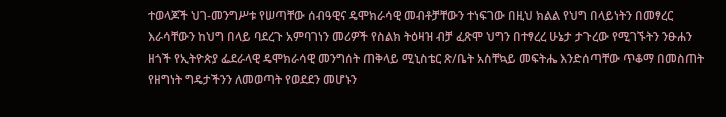ተወላጆች ህገ-መንግሥቱ የሠጣቸው ሰብዓዊና ዴሞክራሳዊ መብቶቻቸውን ተነፍገው በዚህ ክልል የህግ በላይነትን በመፃረር እራሳቸውን ከህግ በላይ ባደረጉ አምባገነን መሪዎች የስልክ ትዕዛዝ ብቻ ፈጽሞ ህግን በተፃረረ ሁኔታ ታጉረው የሚገኙትን ንፁሐን ዘጎች የኢትዮጵያ ፌደራላዊ ዴሞክራሳዊ መንግሰት ጠቅላይ ሚኒስቴር ጽ/ቤት አስቸኳይ መፍትሔ እንድሰጣቸው ጥቆማ በመስጠት የዘግነት ግዴታችንን ለመወጣት የወደደን መሆኑን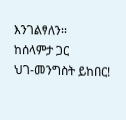እንገልፃለን፡፡
ከሰላምታ ጋር
ህገ-መንግስት ይከበር!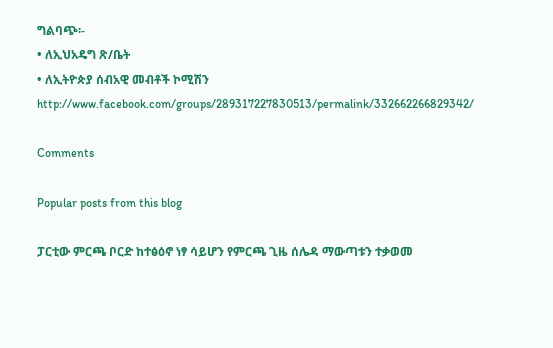ግልባጭ፡-
• ለኢህአዴግ ጽ/ቤት
• ለኢትዮጵያ ሰብአዊ መብቶች ኮሚሽን
http://www.facebook.com/groups/289317227830513/permalink/332662266829342/

Comments

Popular posts from this blog

ፓርቲው ምርጫ ቦርድ ከተፅዕኖ ነፃ ሳይሆን የምርጫ ጊዜ ሰሌዳ ማውጣቱን ተቃወመ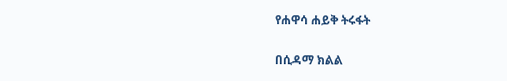የሐዋሳ ሐይቅ ትሩፋት

በሲዳማ ክልል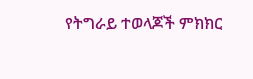የትግራይ ተወላጆች ምክክር